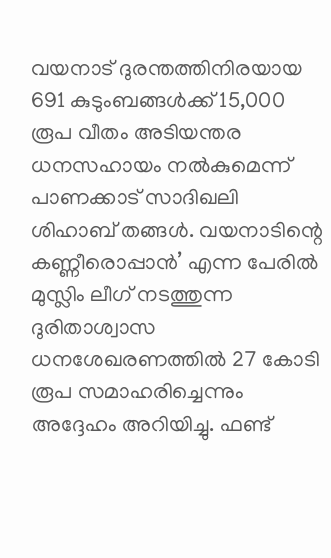വയനാട് ദുരന്തത്തിനിരയായ 691 കുടുംബങ്ങള്‍ക്ക് 15,000 രൂപ വീതം അടിയന്തര ധനസഹായം നല്‍കുമെന്ന് പാണക്കാട് സാദിഖലി ശിഹാബ് തങ്ങള്‍. വയനാടിന്റെ കണ്ണീരൊപ്പാന്‍’ എന്ന പേരില്‍ മുസ്ലിം ലീഗ് നടത്തുന്ന ദുരിതാശ്വാസ ധനശേഖരണത്തില്‍ 27 കോടി രൂപ സമാഹരിച്ചെന്നും അദ്ദേഹം അറിയിച്ചു. ഫണ്ട്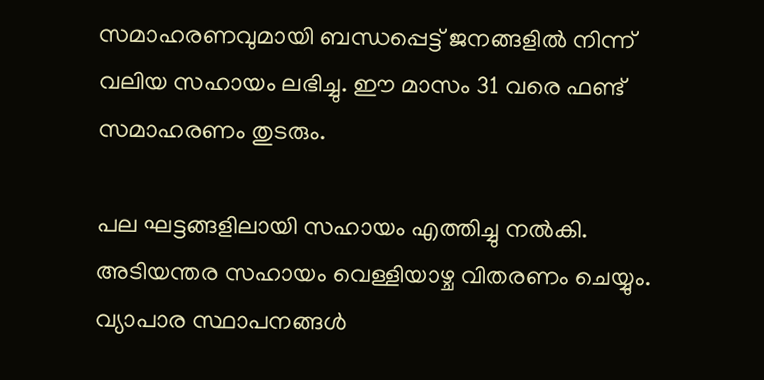സമാഹരണവുമായി ബന്ധപ്പെട്ട് ജനങ്ങളില്‍ നിന്ന് വലിയ സഹായം ലഭിച്ചു. ഈ മാസം 31 വരെ ഫണ്ട് സമാഹരണം തുടരും.

പല ഘട്ടങ്ങളിലായി സഹായം എത്തിച്ചു നല്‍കി. അടിയന്തര സഹായം വെള്ളിയാഴ്ച വിതരണം ചെയ്യും. വ്യാപാര സ്ഥാപനങ്ങള്‍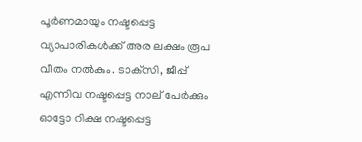പൂര്‍ണമായും നഷ്ടപ്പെട്ട വ്യാപാരികള്‍ക്ക് അര ലക്ഷം രൂപ വീതം നല്‍കും. ടാക്‌സി, ജീപ്പ് എന്നിവ നഷ്ടപ്പെട്ട നാല് പേര്‍ക്കും ഓട്ടോ റിക്ഷ നഷ്ടപ്പെട്ട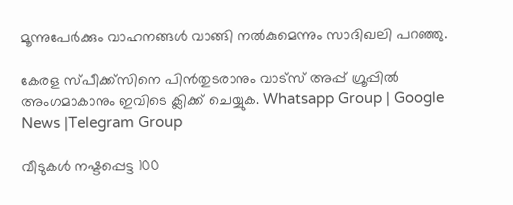മൂന്നുപേര്‍ക്കും വാഹനങ്ങള്‍ വാങ്ങി നല്‍കുമെന്നും സാദിഖലി പറഞ്ഞു.

കേരള സ്പീക്ക്സിനെ പിൻതുടരാനും വാട്സ് അപ്പ് ഗ്രൂപ്പിൽ അംഗമാകാനും ഇവിടെ ക്ലിക്ക് ചെയ്യുക. Whatsapp Group | Google News |Telegram Group

വീടുകള്‍ നഷ്ടപ്പെട്ട 100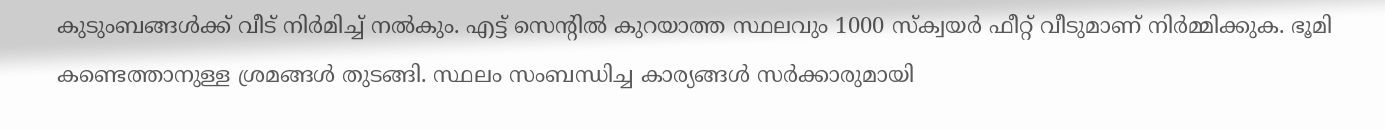കുടുംബങ്ങള്‍ക്ക് വീട് നിര്‍മിച്ച്‌ നല്‍കും. എട്ട് സെന്റില്‍ കുറയാത്ത സ്ഥലവും 1000 സ്‌ക്വയര്‍ ഫീറ്റ് വീടുമാണ് നിര്‍മ്മിക്കുക. ഭൂമി കണ്ടെത്താനുള്ള ശ്രമങ്ങള്‍ തുടങ്ങി. സ്ഥലം സംബന്ധിച്ച കാര്യങ്ങള്‍ സര്‍ക്കാരുമായി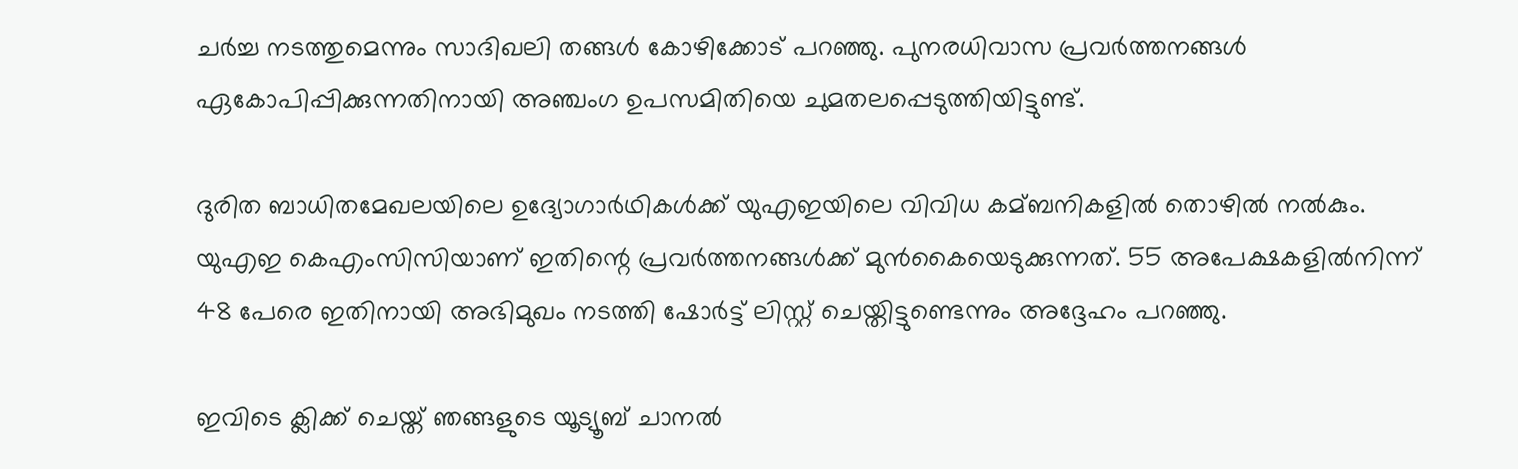ചര്‍ച്ച നടത്തുമെന്നും സാദിഖലി തങ്ങള്‍ കോഴിക്കോട് പറഞ്ഞു. പുനരധിവാസ പ്രവര്‍ത്തനങ്ങള്‍ ഏകോപിപ്പിക്കുന്നതിനായി അഞ്ചംഗ ഉപസമിതിയെ ചുമതലപ്പെടുത്തിയിട്ടുണ്ട്.

ദുരിത ബാധിതമേഖലയിലെ ഉദ്യോഗാര്‍ഥികള്‍ക്ക് യുഎഇയിലെ വിവിധ കമ്ബനികളില്‍ തൊഴില്‍ നല്‍കും. യുഎഇ കെഎംസിസിയാണ് ഇതിന്റെ പ്രവര്‍ത്തനങ്ങള്‍ക്ക് മുന്‍കൈയെടുക്കുന്നത്. 55 അപേക്ഷകളില്‍നിന്ന് 48 പേരെ ഇതിനായി അഭിമുഖം നടത്തി ഷോര്‍ട്ട് ലിസ്റ്റ് ചെയ്തിട്ടുണ്ടെന്നും അദ്ദേഹം പറഞ്ഞു.

ഇവിടെ ക്ലിക്ക് ചെയ്ത് ഞങ്ങളുടെ യൂട്യൂബ് ചാനൽ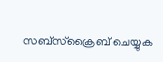സബ്സ്ക്രൈബ് ചെയ്യുക